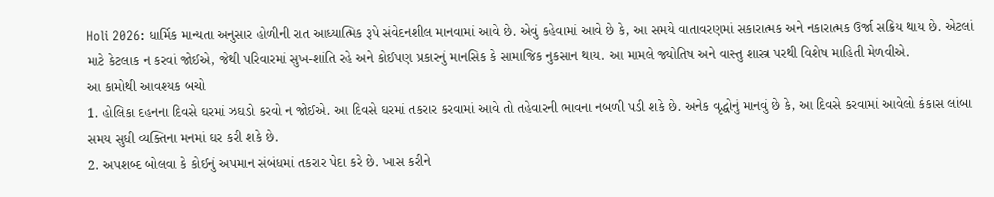Holi 2026: ધાર્મિક માન્યતા અનુસાર હોળીની રાત આધ્યાત્મિક રૂપે સંવેદનશીલ માનવામાં આવે છે. એવું કહેવામાં આવે છે કે, આ સમયે વાતાવરણમાં સકારાત્મક અને નકારાત્મક ઉર્જા સક્રિય થાય છે. એટલાં માટે કેટલાક ન કરવાં જોઈએ, જેથી પરિવારમાં સુખ-શાંતિ રહે અને કોઈપણ પ્રકારનું માનસિક કે સામાજિક નુકસાન થાય. આ મામલે જ્યોતિષ અને વાસ્તુ શાસ્ત્ર પરથી વિશેષ માહિતી મેળવીએ.
આ કામોથી આવશ્યક બચો
1. હોલિકા દહનના દિવસે ઘરમાં ઝઘડો કરવો ન જોઈએ. આ દિવસે ઘરમાં તકરાર કરવામાં આવે તો તહેવારની ભાવના નબળી પડી શકે છે. અનેક વૃદ્ધોનું માનવું છે કે, આ દિવસે કરવામાં આવેલો કંકાસ લાંબા સમય સુધી વ્યક્તિના મનમાં ઘર કરી શકે છે.
2. અપશબ્દ બોલવા કે કોઈનું અપમાન સંબંધમાં તકરાર પેદા કરે છે. ખાસ કરીને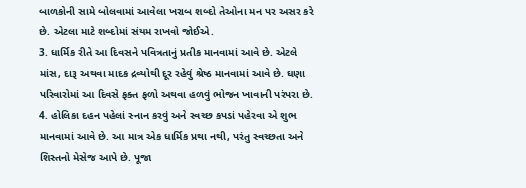બાળકોની સામે બોલવામાં આવેલા ખરાબ શબ્દો તેઓના મન પર અસર કરે છે. એટલા માટે શબ્દોમાં સંયમ રાખવો જોઈએ.
3. ધાર્મિક રીતે આ દિવસને પવિત્રતાનું પ્રતીક માનવામાં આવે છે. એટલે માંસ, દારૂ અથવા માદક દ્રવ્યોથી દૂર રહેવું શ્રેષ્ઠ માનવામાં આવે છે. ઘણા પરિવારોમાં આ દિવસે ફક્ત ફળો અથવા હળવું ભોજન ખાવાની પરંપરા છે.
4. હોલિકા દહન પહેલાં સ્નાન કરવું અને સ્વચ્છ કપડાં પહેરવા એ શુભ માનવામાં આવે છે. આ માત્ર એક ધાર્મિક પ્રથા નથી, પરંતુ સ્વચ્છતા અને શિસ્તનો મેસેજ આપે છે. પૂજા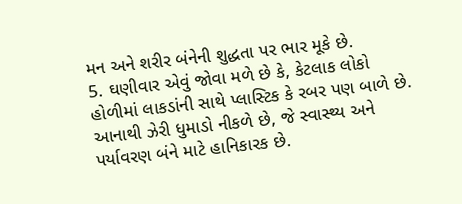મન અને શરીર બંનેની શુદ્ધતા પર ભાર મૂકે છે.
5. ઘણીવાર એવું જોવા મળે છે કે, કેટલાક લોકો હોળીમાં લાકડાંની સાથે પ્લાસ્ટિક કે રબર પણ બાળે છે. આનાથી ઝેરી ધુમાડો નીકળે છે, જે સ્વાસ્થ્ય અને પર્યાવરણ બંને માટે હાનિકારક છે.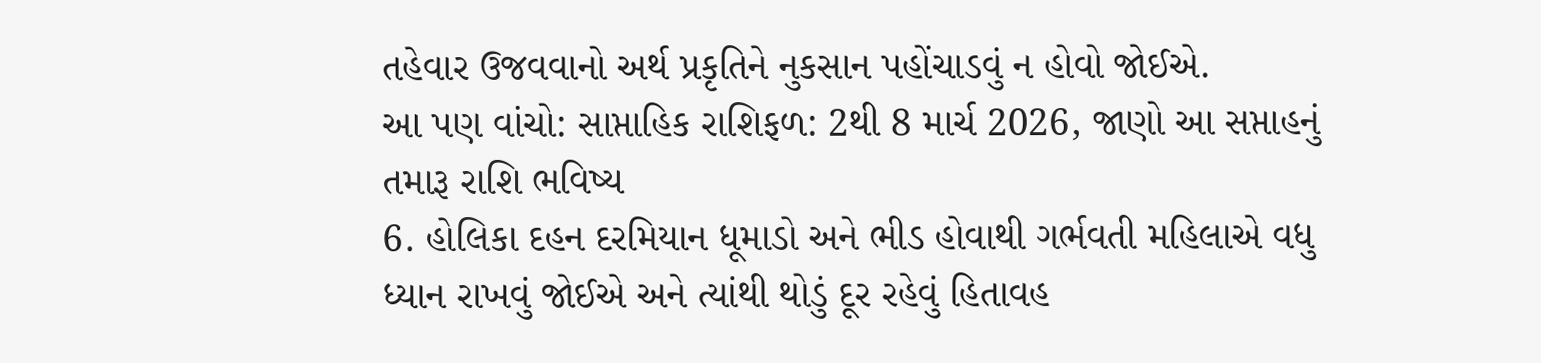તહેવાર ઉજવવાનો અર્થ પ્રકૃતિને નુકસાન પહોંચાડવું ન હોવો જોઈએ.
આ પણ વાંચો: સાપ્તાહિક રાશિફળ: 2થી 8 માર્ચ 2026, જાણો આ સપ્તાહનું તમારૂ રાશિ ભવિષ્ય
6. હોલિકા દહન દરમિયાન ધૂમાડો અને ભીડ હોવાથી ગર્ભવતી મહિલાએ વધુ ધ્યાન રાખવું જોઈએ અને ત્યાંથી થોડું દૂર રહેવું હિતાવહ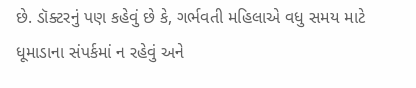છે. ડૉક્ટરનું પણ કહેવું છે કે, ગર્ભવતી મહિલાએ વધુ સમય માટે ધૂમાડાના સંપર્કમાં ન રહેવું અને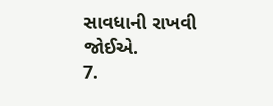સાવધાની રાખવી જોઈએ.
7.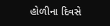હોળીના દિવસે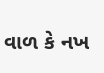વાળ કે નખ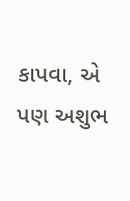કાપવા, એ પણ અશુભ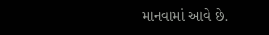માનવામાં આવે છે.